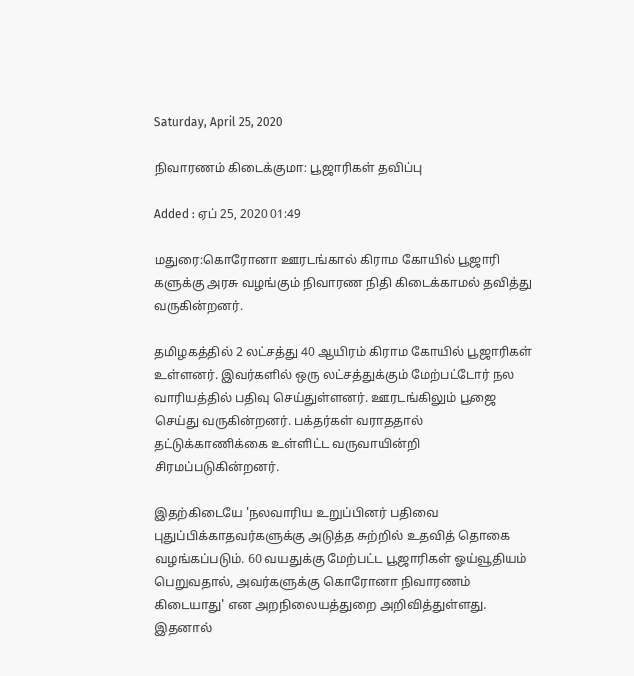Saturday, April 25, 2020

நிவாரணம் கிடைக்குமா: பூஜாரிகள் தவிப்பு

Added : ஏப் 25, 2020 01:49

மதுரை:கொரோனா ஊரடங்கால் கிராம கோயில் பூஜாரி களுக்கு அரசு வழங்கும் நிவாரண நிதி கிடைக்காமல் தவித்து வருகின்றனர்.

தமிழகத்தில் 2 லட்சத்து 40 ஆயிரம் கிராம கோயில் பூஜாரிகள் உள்ளனர். இவர்களில் ஒரு லட்சத்துக்கும் மேற்பட்டோர் நல வாரியத்தில் பதிவு செய்துள்ளனர். ஊரடங்கிலும் பூஜை செய்து வருகின்றனர். பக்தர்கள் வராததால் தட்டுக்காணிக்கை உள்ளிட்ட வருவாயின்றி சிரமப்படுகின்றனர்.

இதற்கிடையே 'நலவாரிய உறுப்பினர் பதிவை புதுப்பிக்காதவர்களுக்கு அடுத்த சுற்றில் உதவித் தொகை வழங்கப்படும். 60 வயதுக்கு மேற்பட்ட பூஜாரிகள் ஓய்வூதியம் பெறுவதால், அவர்களுக்கு கொரோனா நிவாரணம் கிடையாது' என அறநிலையத்துறை அறிவித்துள்ளது. இதனால்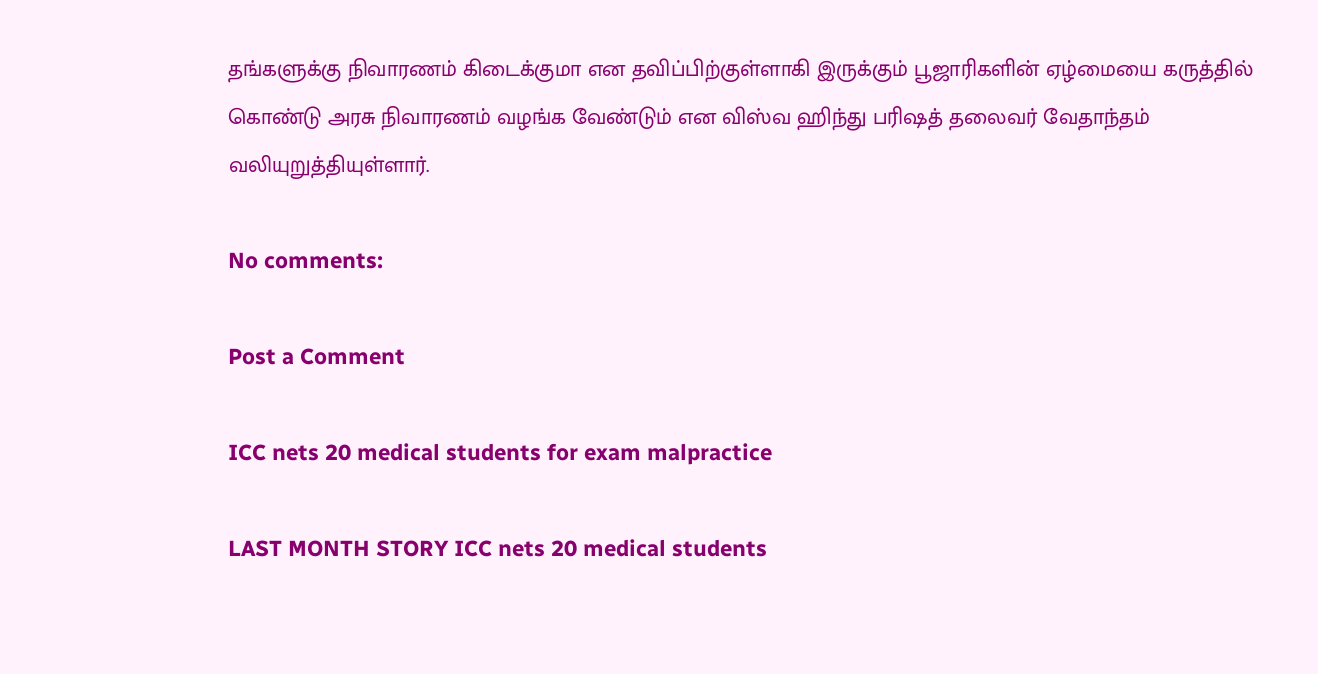தங்களுக்கு நிவாரணம் கிடைக்குமா என தவிப்பிற்குள்ளாகி இருக்கும் பூஜாரிகளின் ஏழ்மையை கருத்தில் கொண்டு அரசு நிவாரணம் வழங்க வேண்டும் என விஸ்வ ஹிந்து பரிஷத் தலைவர் வேதாந்தம் வலியுறுத்தியுள்ளார்.

No comments:

Post a Comment

ICC nets 20 medical students for exam malpractice

LAST MONTH STORY ICC nets 20 medical students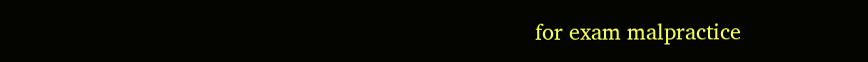for exam malpractice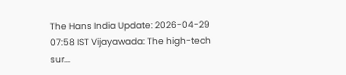The Hans India Update: 2026-04-29 07:58 IST Vijayawada: The high-tech sur...